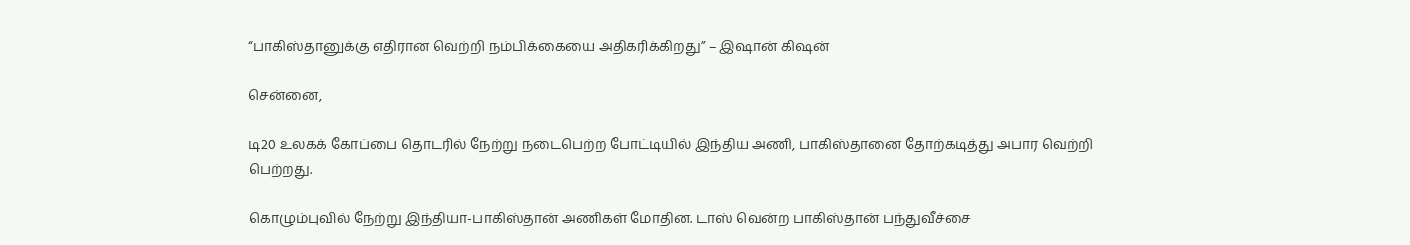“பாகிஸ்தானுக்கு எதிரான வெற்றி நம்பிக்கையை அதிகரிக்கிறது” – இஷான் கிஷன்

சென்னை,

டி20 உலகக் கோப்பை தொடரில் நேற்று நடைபெற்ற போட்டியில் இந்திய அணி, பாகிஸ்தானை தோற்கடித்து அபார வெற்றி பெற்றது.

கொழும்புவில் நேற்று இந்தியா-பாகிஸ்தான் அணிகள் மோதின. டாஸ் வென்ற பாகிஸ்தான் பந்துவீச்சை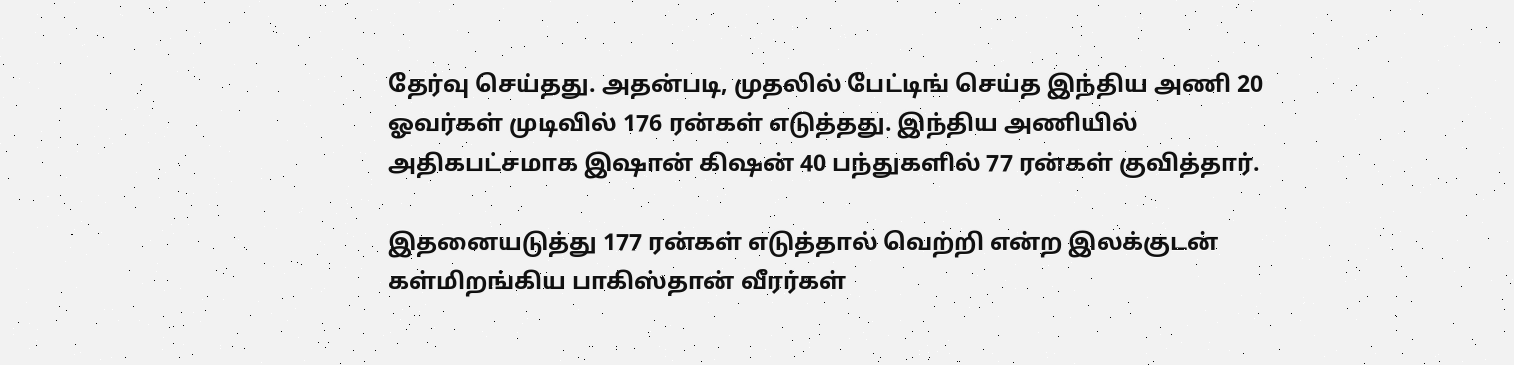தேர்வு செய்தது. அதன்படி, முதலில் பேட்டிங் செய்த இந்திய அணி 20 ஓவர்கள் முடிவில் 176 ரன்கள் எடுத்தது. இந்திய அணியில் அதிகபட்சமாக இஷான் கிஷன் 40 பந்துகளில் 77 ரன்கள் குவித்தார்.

இதனையடுத்து 177 ரன்கள் எடுத்தால் வெற்றி என்ற இலக்குடன் கள்மிறங்கிய பாகிஸ்தான் வீரர்கள்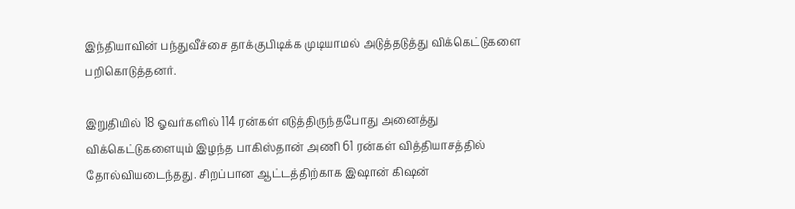இந்தியாவின் பந்துவீச்சை தாக்குபிடிக்க முடியாமல் அடுத்தடுத்து விக்கெட்டுகளை பறிகொடுத்தனர்.

இறுதியில் 18 ஓவர்களில் 114 ரன்கள் எடுத்திருந்தபோது அனைத்து விக்கெட்டுகளையும் இழந்த பாகிஸ்தான் அணி 61 ரன்கள் வித்தியாசத்தில் தோல்வியடைந்தது. சிறப்பான ஆட்டத்திற்காக இஷான் கிஷன்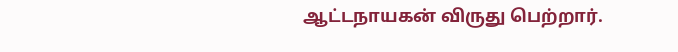ஆட்டநாயகன் விருது பெற்றார்.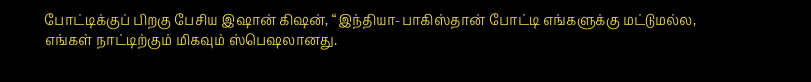போட்டிக்குப் பிறகு பேசிய இஷான் கிஷன், “இந்தியா-பாகிஸ்தான் போட்டி எங்களுக்கு மட்டுமல்ல, எங்கள் நாட்டிற்கும் மிகவும் ஸ்பெஷலானது.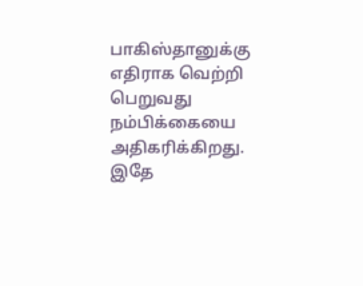பாகிஸ்தானுக்கு எதிராக வெற்றி பெறுவது நம்பிக்கையை அதிகரிக்கிறது. இதே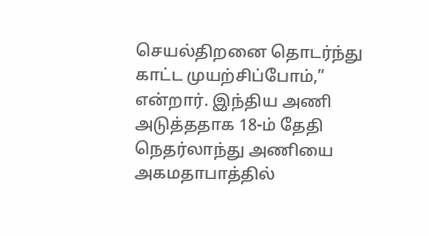செயல்திறனை தொடர்ந்து காட்ட முயற்சிப்போம்,” என்றார். இந்திய அணி அடுத்ததாக 18-ம் தேதி நெதர்லாந்து அணியை அகமதாபாத்தில்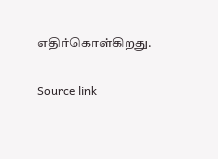எதிர்கொள்கிறது.

Source link